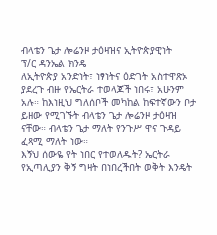ብላቴን ጌታ ሎሬንዞ ታዕዛዝና ኢትዮጵያዊነት
ፕ/ር ዳንኤል ክንዴ
ለኢትዮጵያ አንድነት፣ ነፃነትና ዕድገት አስተዋጽኦ ያደረጉ ብዙ የኤርትራ ተወላጆች ነበሩ፣ አሁንም አሉ። ከእነዚህ ግለሰቦች መካከል ከፍተኛውን ቦታ ይዘው የሚገኙት ብላቴን ጌታ ሎሬንዞ ታዕዛዝ ናቸው። ብላቴን ጌታ ማለት የንጉሥ ዋና ጉዳይ ፈጻሚ ማለት ነው።
እኝህ ሰውዬ የት ነበር የተወለዱት? ኤርትራ የኢጣሊያን ቅኝ ግዛት በነበረችበት ወቅት እንዴት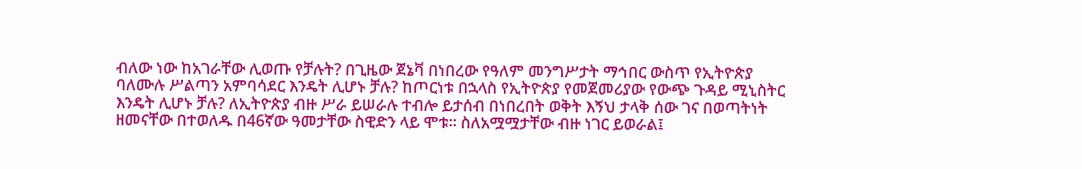ብለው ነው ከአገራቸው ሊወጡ የቻሉት? በጊዜው ጀኔቫ በነበረው የዓለም መንግሥታት ማኅበር ውስጥ የኢትዮጵያ ባለሙሉ ሥልጣን አምባሳደር እንዴት ሊሆኑ ቻሉ? ከጦርነቱ በኋላስ የኢትዮጵያ የመጀመሪያው የውጭ ጉዳይ ሚኒስትር እንዴት ሊሆኑ ቻሉ? ለኢትዮጵያ ብዙ ሥራ ይሠራሉ ተብሎ ይታሰብ በነበረበት ወቅት እኝህ ታላቅ ሰው ገና በወጣትነት ዘመናቸው በተወለዱ በ46ኛው ዓመታቸው ስዊድን ላይ ሞቱ። ስለአሟሟታቸው ብዙ ነገር ይወራል፤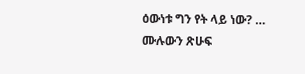ዕውነቱ ግን የት ላይ ነው? … ሙሉውን ጽሁፍ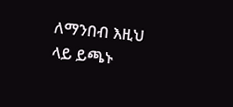ለማንበብ እዚህ ላይ ይጫኑ